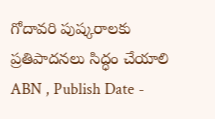గోదావరి పుష్కరాలకు ప్రతిపాదనలు సిద్ధం చేయాలి
ABN , Publish Date -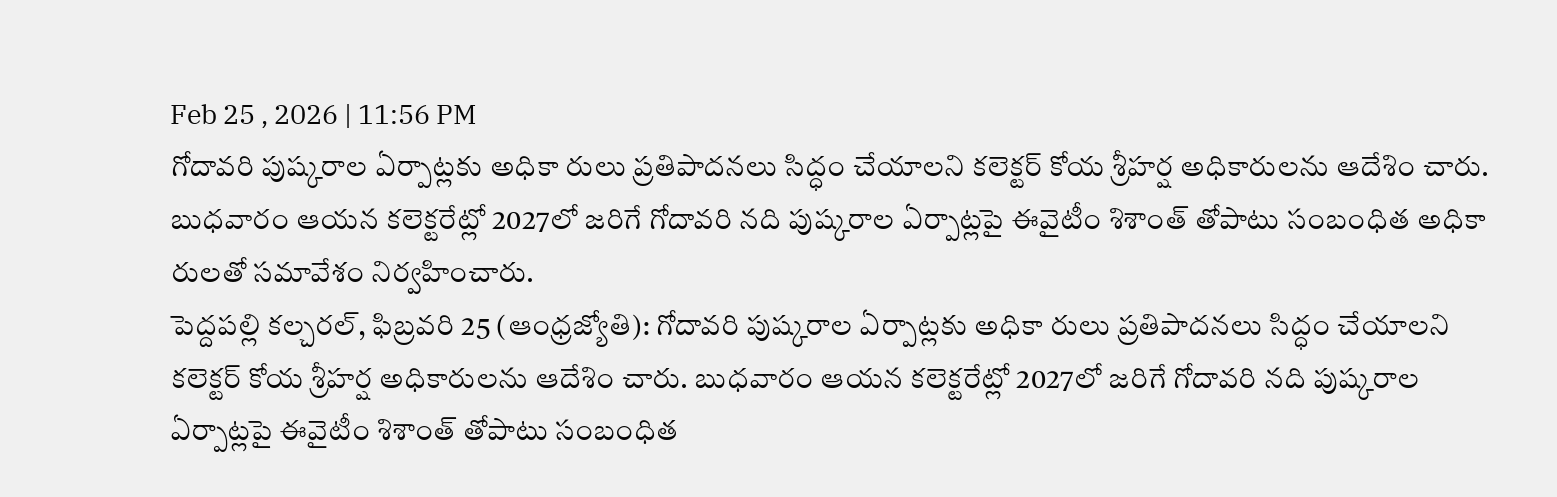Feb 25 , 2026 | 11:56 PM
గోదావరి పుష్కరాల ఏర్పాట్లకు అధికా రులు ప్రతిపాదనలు సిద్ధం చేయాలని కలెక్టర్ కోయ శ్రీహర్ష అధికారులను ఆదేశిం చారు. బుధవారం ఆయన కలెక్టరేట్లో 2027లో జరిగే గోదావరి నది పుష్కరాల ఏర్పాట్లపై ఈవైటీం శిశాంత్ తోపాటు సంబంధిత అధికా రులతో సమావేశం నిర్వహించారు.
పెద్దపల్లి కల్చరల్, ఫిబ్రవరి 25 (ఆంధ్రజ్యోతి): గోదావరి పుష్కరాల ఏర్పాట్లకు అధికా రులు ప్రతిపాదనలు సిద్ధం చేయాలని కలెక్టర్ కోయ శ్రీహర్ష అధికారులను ఆదేశిం చారు. బుధవారం ఆయన కలెక్టరేట్లో 2027లో జరిగే గోదావరి నది పుష్కరాల ఏర్పాట్లపై ఈవైటీం శిశాంత్ తోపాటు సంబంధిత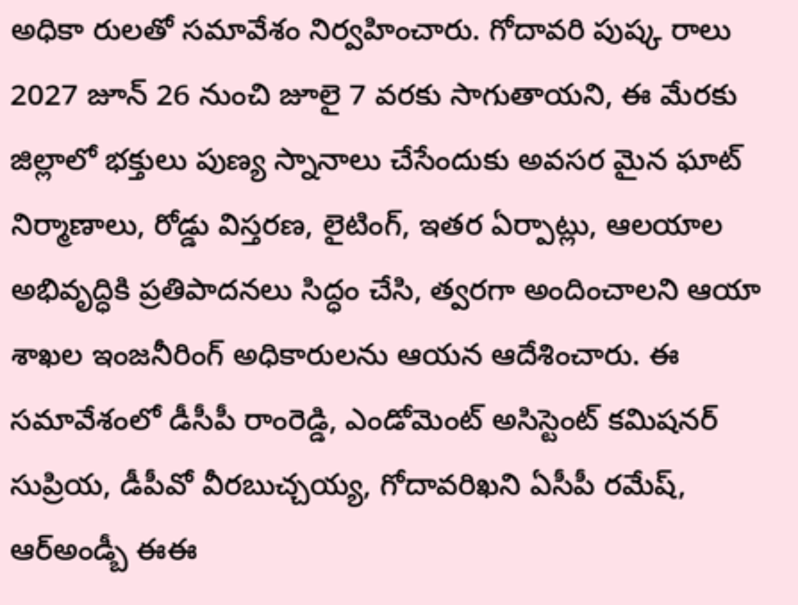అధికా రులతో సమావేశం నిర్వహించారు. గోదావరి పుష్క రాలు 2027 జూన్ 26 నుంచి జూలై 7 వరకు సాగుతాయని, ఈ మేరకు జిల్లాలో భక్తులు పుణ్య స్నానాలు చేసేందుకు అవసర మైన ఘాట్ నిర్మాణాలు, రోడ్డు విస్తరణ, లైటింగ్, ఇతర ఏర్పాట్లు, ఆలయాల అభివృద్ధికి ప్రతిపాదనలు సిద్ధం చేసి, త్వరగా అందించాలని ఆయా శాఖల ఇంజనీరింగ్ అధికారులను ఆయన ఆదేశించారు. ఈ సమావేశంలో డీసీపీ రాంరెడ్డి, ఎండోమెంట్ అసిస్టెంట్ కమిషనర్ సుప్రియ, డీపీవో వీరబుచ్చయ్య, గోదావరిఖని ఏసీపీ రమేష్, ఆర్అండ్బీ ఈఈ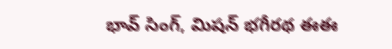భావ్ సింగ్, మిషన్ భగీరథ ఈఈ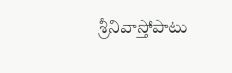శ్రీనివాస్తోపాటు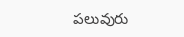పలువురు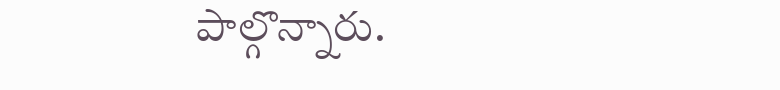పాల్గొన్నారు.